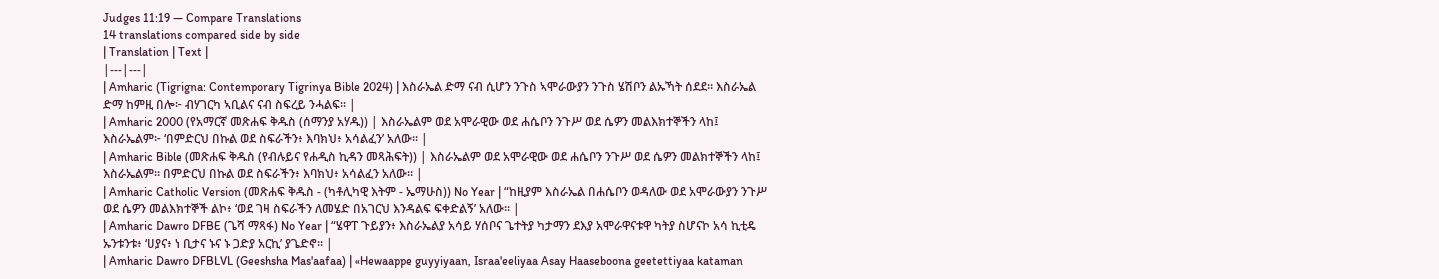Judges 11:19 — Compare Translations
14 translations compared side by side
| Translation | Text |
|---|---|
| Amharic (Tigrigna: Contemporary Tigrinya Bible 2024) | እስራኤል ድማ ናብ ሲሆን ንጉስ ኣሞራውያን ንጉስ ሄሽቦን ልኡኻት ሰደደ። እስራኤል ድማ ከምዚ በሎ፦ ብሃገርካ ኣቢልና ናብ ስፍረይ ንሓልፍ። |
| Amharic 2000 (የአማርኛ መጽሐፍ ቅዱስ (ሰማንያ አሃዱ)) | እስራኤልም ወደ አሞራዊው ወደ ሐሴቦን ንጉሥ ወደ ሴዎን መልእክተኞችን ላከ፤ እስራኤልም፦ ‘በምድርህ በኩል ወደ ስፍራችን፥ እባክህ፥ አሳልፈን’ አለው። |
| Amharic Bible (መጽሐፍ ቅዱስ (የብሉይና የሐዲስ ኪዳን መጻሕፍት)) | እስራኤልም ወደ አሞራዊው ወደ ሐሴቦን ንጉሥ ወደ ሴዎን መልክተኞችን ላከ፤ እስራኤልም። በምድርህ በኩል ወደ ስፍራችን፥ እባክህ፥ አሳልፈን አለው። |
| Amharic Catholic Version (መጽሐፍ ቅዱስ - (ካቶሊካዊ እትም - ኤማሁስ)) No Year | “ከዚያም እስራኤል በሐሴቦን ወዳለው ወደ አሞራውያን ንጉሥ ወደ ሴዎን መልእክተኞች ልኮ፥ ‘ወደ ገዛ ስፍራችን ለመሄድ በአገርህ እንዳልፍ ፍቀድልኝ’ አለው። |
| Amharic Dawro DFBE (ጌሻ ማጻፋ) No Year | “ሄዋፐ ጉይያን፥ እስራኤልያ አሳይ ሃሰቦና ጌተትያ ካታማን ደእያ አሞራዋናቱዋ ካትያ ስሆናኮ አሳ ኪቲዴ ኡንቱንቱ፥ ‘ሀያና፥ ነ ቢታና ኑና ኑ ጋድያ አርኪ’ ያጌድኖ። |
| Amharic Dawro DFBLVL (Geeshsha Mas'aafaa) | «Hewaappe guyyiyaan, Israa'eeliyaa Asay Haaseboona geetettiyaa kataman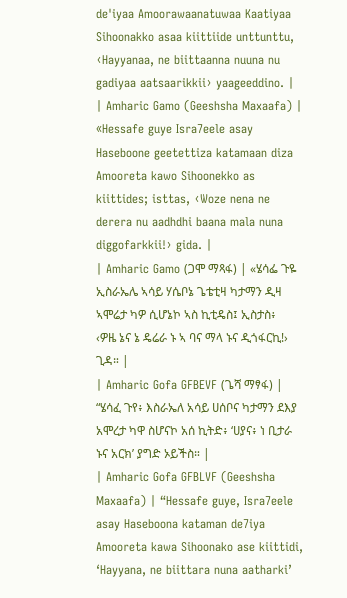de'iyaa Amoorawaanatuwaa Kaatiyaa Sihoonakko asaa kiittiide unttunttu, ‹Hayyanaa, ne biittaanna nuuna nu gadiyaa aatsaarikkii› yaageeddino. |
| Amharic Gamo (Geeshsha Maxaafa) | «Hessafe guye Isra7eele asay Haseboone geetettiza katamaan diza Amooreta kawo Sihoonekko as kiittides; isttas, ‹Woze nena ne derera nu aadhdhi baana mala nuna diggofarkkii!› gida. |
| Amharic Gamo (ጋሞ ማጻፋ) | «ሄሳፌ ጉዬ ኢስራኤሌ ኣሳይ ሃሴቦኔ ጌቴቲዛ ካታማን ዲዛ ኣሞሬታ ካዎ ሲሆኔኮ ኣስ ኪቲዴስ፤ ኢስታስ፥ ‹ዎዜ ኔና ኔ ዴሬራ ኑ ኣ ባና ማላ ኑና ዲጎፋርኪ!› ጊዳ። |
| Amharic Gofa GFBEVF (ጌሻ ማፃፋ) | “ሄሳፈ ጉየ፥ እስራኤለ አሳይ ሀሰቦና ካታማን ደእያ አሞረታ ካዋ ስሆናኮ አሰ ኪትድ፥ ‘ሀያና፥ ነ ቢታራ ኑና አርክ’ ያግድ ኦይችስ። |
| Amharic Gofa GFBLVF (Geeshsha Maxaafa) | “Hessafe guye, Isra7eele asay Haseboona kataman de7iya Amooreta kawa Sihoonako ase kiittidi, ‘Hayyana, ne biittara nuna aatharki’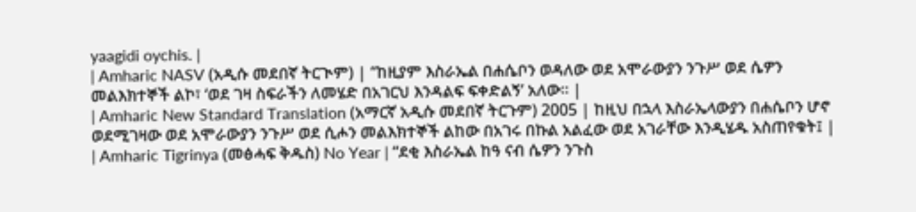yaagidi oychis. |
| Amharic NASV (አዲሱ መደበኛ ትርጒም) | “ከዚያም እስራኤል በሐሴቦን ወዳለው ወደ አሞራውያን ንጉሥ ወደ ሴዎን መልእክተኞች ልኮ፣ ‘ወደ ገዛ ስፍራችን ለመሄድ በአገርህ እንዳልፍ ፍቀድልኝ’ አለው። |
| Amharic New Standard Translation (አማርኛ አዲሱ መደበኛ ትርጉም) 2005 | ከዚህ በኋላ እስራኤላውያን በሐሴቦን ሆኖ ወደሚገዛው ወደ አሞራውያን ንጉሥ ወደ ሲሖን መልእክተኞች ልከው በአገሩ በኩል አልፈው ወደ አገራቸው እንዲሄዱ አስጠየቁት፤ |
| Amharic Tigrinya (መፅሓፍ ቅዱስ) No Year | “ደቂ እስራኤል ከዓ ናብ ሴዎን ንጉስ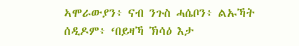ኣሞራውያን፥ ናብ ንጉስ ሓሴቦን፥ ልኡኻት ሰዲዶም፥ ‘በይዛኻ ኽሳዕ እታ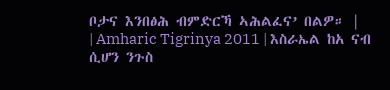ቦታና እንበፅሕ ብምድርኻ ኣሕልፈና’ በልዎ። |
| Amharic Tigrinya 2011 | እስራኤል ከአ ናብ ሲሆን ንጉስ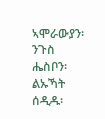ኣሞራውያን፡ ንጉስ ሔስቦን፡ ልኡኻት ሰዲዱ፡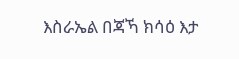እስራኤል በጃኻ ክሳዕ እታ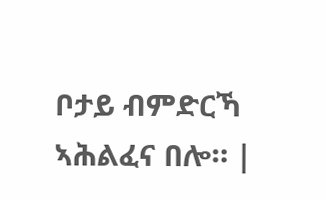ቦታይ ብምድርኻ ኣሕልፈና በሎ። |